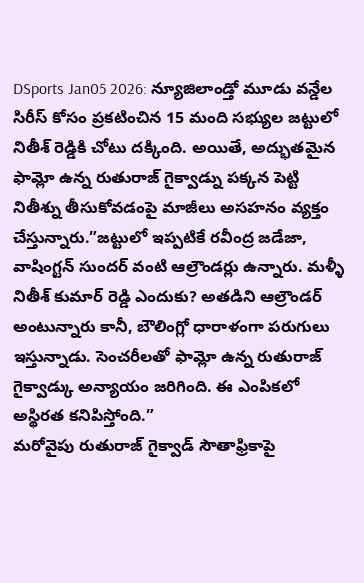DSports Jan05 2026: న్యూజిలాండ్తో మూడు వన్డేల సిరీస్ కోసం ప్రకటించిన 15 మంది సభ్యుల జట్టులో నితీశ్ రెడ్డికి చోటు దక్కింది. అయితే, అద్భుతమైన ఫామ్లో ఉన్న రుతురాజ్ గైక్వాడ్ను పక్కన పెట్టి నితీశ్ను తీసుకోవడంపై మాజీలు అసహనం వ్యక్తం చేస్తున్నారు.”జట్టులో ఇప్పటికే రవీంద్ర జడేజా, వాషింగ్టన్ సుందర్ వంటి ఆల్రౌండర్లు ఉన్నారు. మళ్ళీ నితీశ్ కుమార్ రెడ్డి ఎందుకు? అతడిని ఆల్రౌండర్ అంటున్నారు కానీ, బౌలింగ్లో ధారాళంగా పరుగులు ఇస్తున్నాడు. సెంచరీలతో ఫామ్లో ఉన్న రుతురాజ్ గైక్వాడ్కు అన్యాయం జరిగింది. ఈ ఎంపికలో అస్థిరత కనిపిస్తోంది.”
మరోవైపు రుతురాజ్ గైక్వాడ్ సౌతాఫ్రికాపై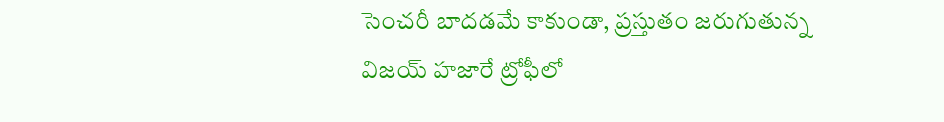సెంచరీ బాదడమే కాకుండా, ప్రస్తుతం జరుగుతున్న విజయ్ హజారే ట్రోఫీలో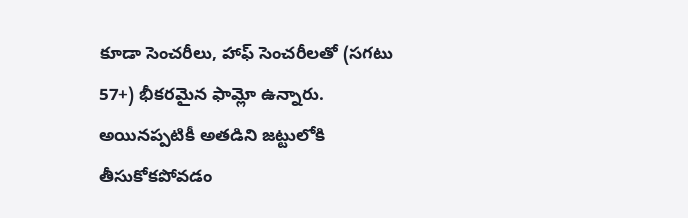కూడా సెంచరీలు, హాఫ్ సెంచరీలతో (సగటు 57+) భీకరమైన ఫామ్లో ఉన్నారు. అయినప్పటికీ అతడిని జట్టులోకి తీసుకోకపోవడం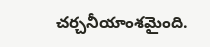చర్చనీయాంశమైంది.